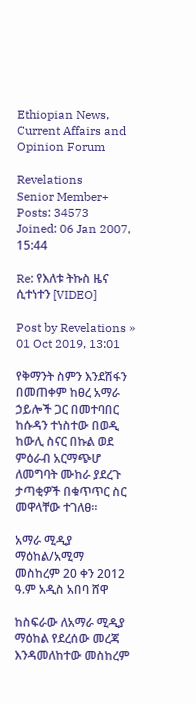Ethiopian News, Current Affairs and Opinion Forum

Revelations
Senior Member+
Posts: 34573
Joined: 06 Jan 2007, 15:44

Re: የእለቱ ትኩስ ዜና ሲተነተን [VIDEO]

Post by Revelations » 01 Oct 2019, 13:01

የቅማንት ስምን እንደሽፋን በመጠቀም ከፀረ አማራ ኃይሎች ጋር በመተባበር ከሱዳን ተነስተው በወዲ ከውሊ ስናር በኩል ወደ ምዕራብ አርማጭሆ ለመግባት ሙከራ ያደረጉ ታጣቂዎች በቁጥጥር ስር መዋላቸው ተገለፀ።

አማራ ሚዲያ ማዕከል/አሚማ
መስከረም 20 ቀን 2012 ዓ.ም አዲስ አበባ ሸዋ

ከስፍራው ለአማራ ሚዲያ ማዕከል የደረሰው መረጃ እንዳመለከተው መስከረም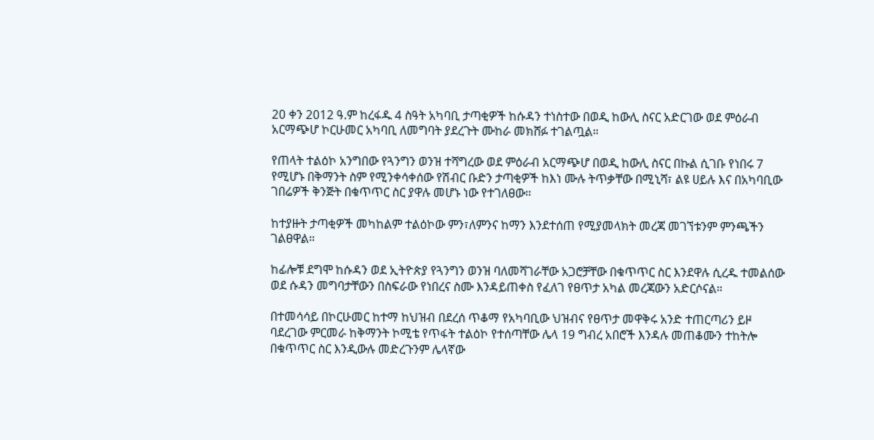20 ቀን 2012 ዓ.ም ከረፋዱ 4 ስዓት አካባቢ ታጣቂዎች ከሱዳን ተነስተው በወዲ ከውሊ ስናር አድርገው ወደ ምዕራብ አርማጭሆ ኮርሁመር አካባቢ ለመግባት ያደረጉት ሙከራ መክሸፉ ተገልጧል።

የጠላት ተልዕኮ አንግበው የጓንግን ወንዝ ተሻግረው ወደ ምዕራብ አርማጭሆ በወዲ ከውሊ ስናር በኩል ሲገቡ የነበሩ 7 የሚሆኑ በቅማንት ስም የሚንቀሳቀሰው የሽብር ቡድን ታጣቂዎች ከእነ ሙሉ ትጥቃቸው በሚኒሻ፣ ልዩ ሀይሉ እና በአካባቢው ገበሬዎች ቅንጅት በቁጥጥር ስር ያዋሉ መሆኑ ነው የተገለፀው።

ከተያዙት ታጣቂዎች መካከልም ተልዕኮው ምን፣ለምንና ከማን እንደተሰጠ የሚያመላክት መረጃ መገኘቱንም ምንጫችን ገልፀዋል።

ከፊሎቹ ደግሞ ከሱዳን ወደ ኢትዮጵያ የጓንግን ወንዝ ባለመሻገራቸው አጋሮቻቸው በቁጥጥር ስር እንደዋሉ ሲረዱ ተመልሰው ወደ ሱዳን መግባታቸውን በስፍራው የነበረና ስሙ እንዳይጠቀስ የፈለገ የፀጥታ አካል መረጃውን አድርሶናል።

በተመሳሳይ በኮርሁመር ከተማ ከህዝብ በደረሰ ጥቆማ የአካባቢው ህዝብና የፀጥታ መዋቅሩ አንድ ተጠርጣሪን ይዞ ባደረገው ምርመራ ከቅማንት ኮሚቴ የጥፋት ተልዕኮ የተሰጣቸው ሌላ 19 ግብረ አበሮች እንዳሉ መጠቆሙን ተከትሎ በቁጥጥር ስር እንዲውሉ መድረጉንም ሌላኛው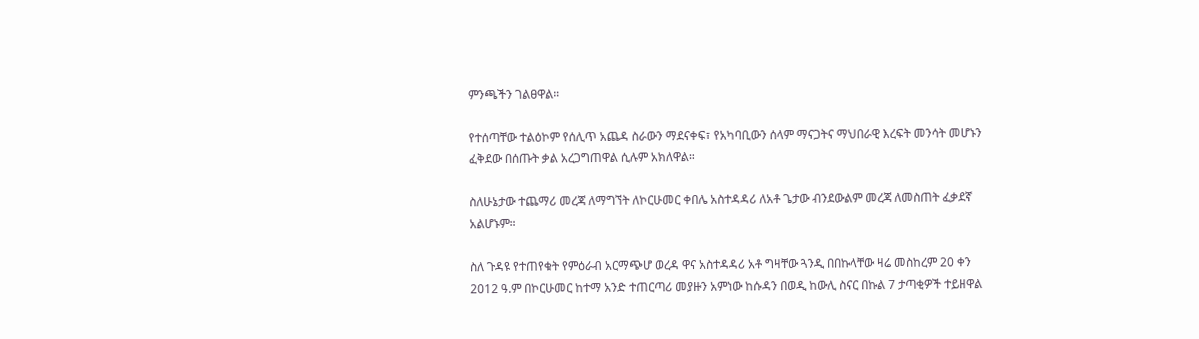ምንጫችን ገልፀዋል።

የተሰጣቸው ተልዕኮም የሰሊጥ አጨዳ ስራውን ማደናቀፍ፣ የአካባቢውን ሰላም ማናጋትና ማህበራዊ እረፍት መንሳት መሆኑን ፈቅደው በሰጡት ቃል አረጋግጠዋል ሲሉም አክለዋል።

ስለሁኔታው ተጨማሪ መረጃ ለማግኘት ለኮርሁመር ቀበሌ አስተዳዳሪ ለአቶ ጌታው ብንደውልም መረጃ ለመስጠት ፈቃደኛ አልሆኑም።

ስለ ጉዳዩ የተጠየቁት የምዕራብ አርማጭሆ ወረዳ ዋና አስተዳዳሪ አቶ ግዛቸው ጓንዲ በበኩላቸው ዛሬ መስከረም 20 ቀን 2012 ዓ.ም በኮርሁመር ከተማ አንድ ተጠርጣሪ መያዙን አምነው ከሱዳን በወዲ ከውሊ ስናር በኩል 7 ታጣቂዎች ተይዘዋል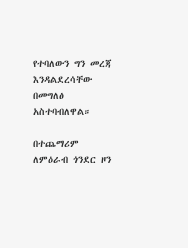የተባለውን ግን መረጃ እንዳልደረሳቸው በመግለፅ አስተባብለዋል።

በተጨማሪም ለምዕራብ ጎንደር ዞን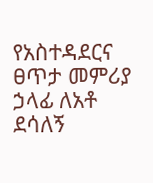የአስተዳደርና ፀጥታ መምሪያ ኃላፊ ለአቶ ደሳለኝ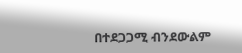በተደጋጋሚ ብንደውልም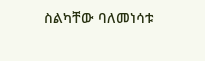ስልካቸው ባለመነሳቱ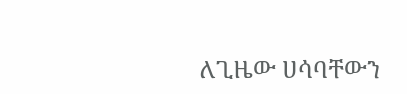ለጊዜው ሀሳባቸውን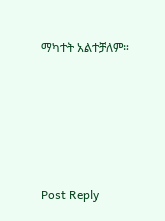ማካተት አልተቻለም።





Post Reply